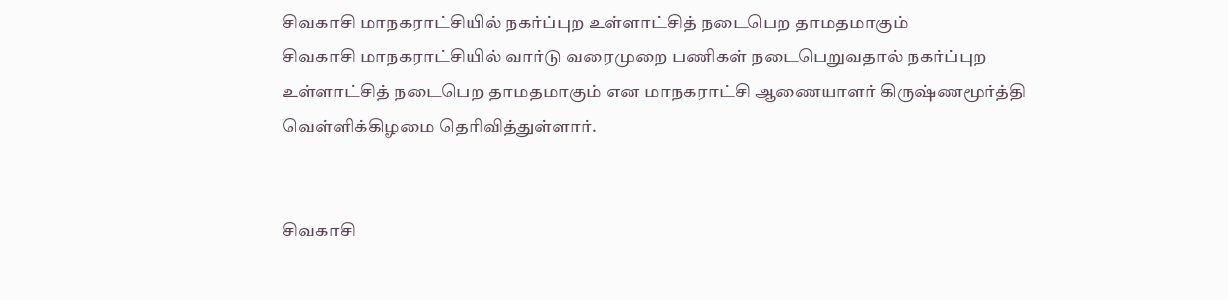சிவகாசி மாநகராட்சியில் நகர்ப்புற உள்ளாட்சித் நடைபெற தாமதமாகும்
சிவகாசி மாநகராட்சியில் வார்டு வரைமுறை பணிகள் நடைபெறுவதால் நகர்ப்புற உள்ளாட்சித் நடைபெற தாமதமாகும் என மாநகராட்சி ஆணையாளர் கிருஷ்ணமூர்த்தி வெள்ளிக்கிழமை தெரிவித்துள்ளார்.


சிவகாசி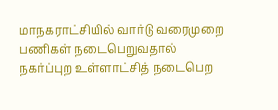மாநகராட்சியில் வார்டு வரைமுறை பணிகள் நடைபெறுவதால் நகர்ப்புற உள்ளாட்சித் நடைபெற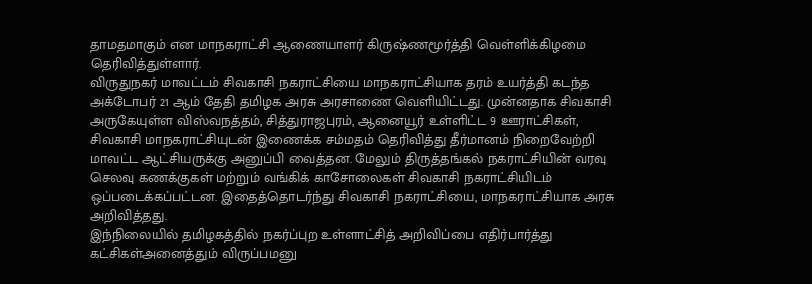தாமதமாகும் என மாநகராட்சி ஆணையாளர் கிருஷ்ணமூர்த்தி வெள்ளிக்கிழமை தெரிவித்துள்ளார்.
விருதுநகர் மாவட்டம் சிவகாசி நகராட்சியை மாநகராட்சியாக தரம் உயர்த்தி கடந்த அக்டோபர் 21 ஆம் தேதி தமிழக அரசு அரசாணை வெளியிட்டது. முன்னதாக சிவகாசி அருகேயுள்ள விஸ்வநத்தம், சித்துராஜபுரம், ஆனையூர் உள்ளிட்ட 9 ஊராட்சிகள், சிவகாசி மாநகராட்சியுடன் இணைக்க சம்மதம் தெரிவித்து தீர்மானம் நிறைவேற்றி மாவட்ட ஆட்சியருக்கு அனுப்பி வைத்தன. மேலும் திருத்தங்கல் நகராட்சியின் வரவு செலவு கணக்குகள் மற்றும் வங்கிக் காசோலைகள் சிவகாசி நகராட்சியிடம் ஒப்படைக்கப்பட்டன. இதைத்தொடர்ந்து சிவகாசி நகராட்சியை, மாநகராட்சியாக அரசு அறிவித்தது.
இந்நிலையில் தமிழகத்தில் நகர்ப்புற உள்ளாட்சித் அறிவிப்பை எதிர்பார்த்து கட்சிகள்அனைத்தும் விருப்பமனு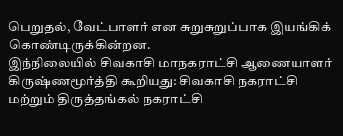பெறுதல், வேட்பாளர் என சுறுசுறுப்பாக இயங்கிக் கொண்டிருக்கின்றன.
இந்நிலையில் சிவகாசி மாநகராட்சி ஆணையாளர் கிருஷ்ணமூர்த்தி கூறியது: சிவகாசி நகராட்சி மற்றும் திருத்தங்கல் நகராட்சி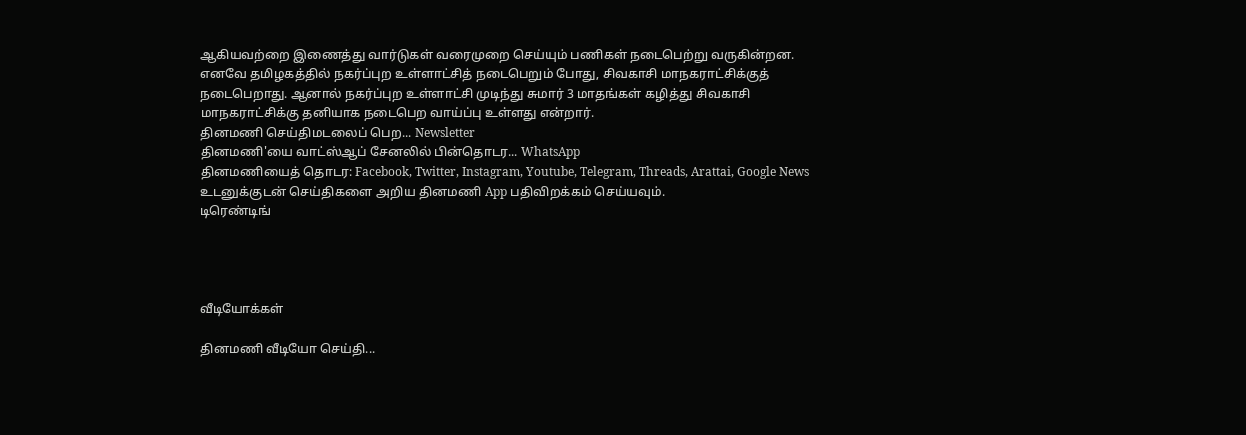ஆகியவற்றை இணைத்து வார்டுகள் வரைமுறை செய்யும் பணிகள் நடைபெற்று வருகின்றன. எனவே தமிழகத்தில் நகர்ப்புற உள்ளாட்சித் நடைபெறும் போது, சிவகாசி மாநகராட்சிக்குத் நடைபெறாது. ஆனால் நகர்ப்புற உள்ளாட்சி முடிந்து சுமார் 3 மாதங்கள் கழித்து சிவகாசி மாநகராட்சிக்கு தனியாக நடைபெற வாய்ப்பு உள்ளது என்றார்.
தினமணி செய்திமடலைப் பெற... Newsletter
தினமணி'யை வாட்ஸ்ஆப் சேனலில் பின்தொடர... WhatsApp
தினமணியைத் தொடர: Facebook, Twitter, Instagram, Youtube, Telegram, Threads, Arattai, Google News
உடனுக்குடன் செய்திகளை அறிய தினமணி App பதிவிறக்கம் செய்யவும்.
டிரெண்டிங்




வீடியோக்கள்

தினமணி வீடியோ செய்தி...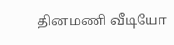தினமணி வீடியோ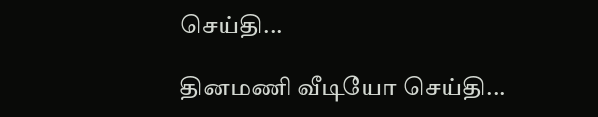செய்தி...

தினமணி வீடியோ செய்தி...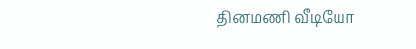தினமணி வீடியோ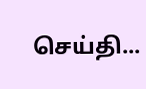செய்தி...